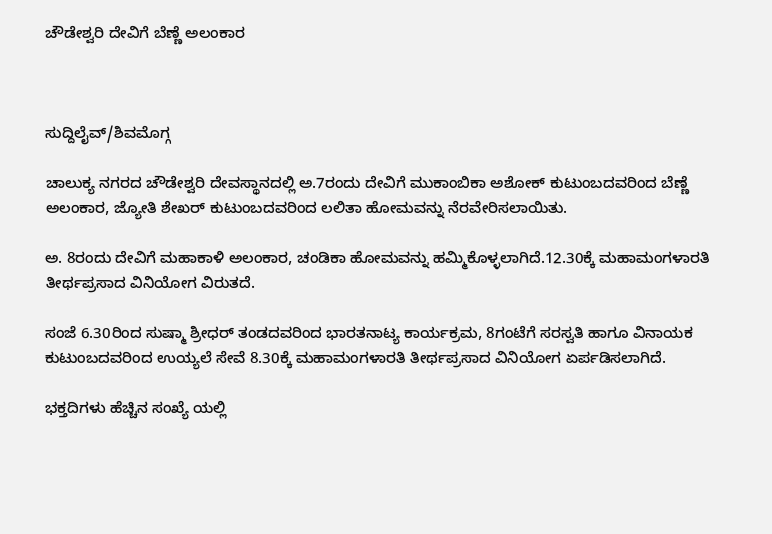ಚೌಡೇಶ್ವರಿ ದೇವಿಗೆ ಬೆಣ್ಣೆ ಅಲಂಕಾರ



ಸುದ್ದಿಲೈವ್/ಶಿವಮೊಗ್ಗ

ಚಾಲುಕ್ಯ ನಗರದ ಚೌಡೇಶ್ವರಿ ದೇವಸ್ಥಾನದಲ್ಲಿ ಅ.7ರಂದು ದೇವಿಗೆ ಮುಕಾಂಬಿಕಾ ಅಶೋಕ್ ಕುಟುಂಬದವರಿಂದ ಬೆಣ್ಣೆ ಅಲಂಕಾರ, ಜ್ಯೋತಿ ಶೇಖರ್ ಕುಟುಂಬದವರಿಂದ ಲಲಿತಾ ಹೋಮವನ್ನು ನೆರವೇರಿಸಲಾಯಿತು.

ಅ. 8ರಂದು ದೇವಿಗೆ ಮಹಾಕಾಳಿ ಅಲಂಕಾರ, ಚಂಡಿಕಾ ಹೋಮವನ್ನು ಹಮ್ಮಿಕೊಳ್ಳಲಾಗಿದೆ.12.30ಕ್ಕೆ ಮಹಾಮಂಗಳಾರತಿ ತೀರ್ಥಪ್ರಸಾದ ವಿನಿಯೋಗ ವಿರುತದೆ.

ಸಂಜೆ 6.30ರಿಂದ ಸುಷ್ಮಾ ಶ್ರೀಧರ್ ತಂಡದವರಿಂದ ಭಾರತನಾಟ್ಯ ಕಾರ್ಯಕ್ರಮ, 8ಗಂಟೆಗೆ ಸರಸ್ವತಿ ಹಾಗೂ ವಿನಾಯಕ ಕುಟುಂಬದವರಿಂದ ಉಯ್ಯಲೆ ಸೇವೆ 8.30ಕ್ಕೆ ಮಹಾಮಂಗಳಾರತಿ ತೀರ್ಥಪ್ರಸಾದ ವಿನಿಯೋಗ ಏರ್ಪಡಿಸಲಾಗಿದೆ.

ಭಕ್ತದಿಗಳು ಹೆಚ್ಚಿನ ಸಂಖ್ಯೆ ಯಲ್ಲಿ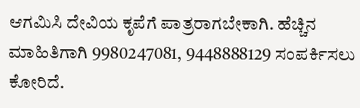ಆಗಮಿಸಿ ದೇವಿಯ ಕೃಪೆಗೆ ಪಾತ್ರರಾಗಬೇಕಾಗಿ. ಹೆಚ್ಚಿನ ಮಾಹಿತಿಗಾಗಿ 9980247081, 9448888129 ಸಂಪರ್ಕಿಸಲು ಕೋರಿದೆ.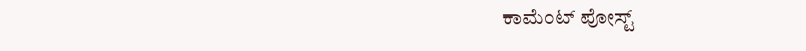ಕಾಮೆಂಟ್‌‌ ಪೋಸ್ಟ್‌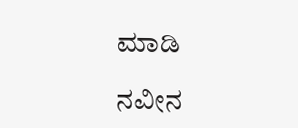ಮಾಡಿ

ನವೀನ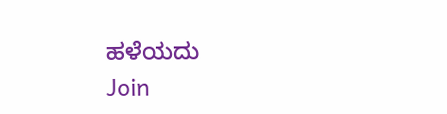ಹಳೆಯದು
Join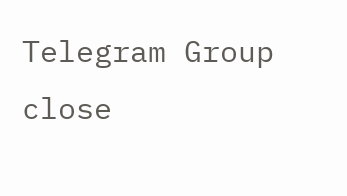Telegram Group
close